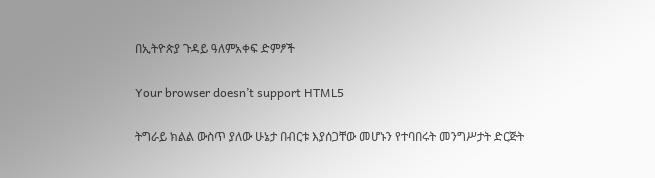በኢትዮጵያ ጉዳይ ዓለምአቀፍ ድምፆች

Your browser doesn’t support HTML5

ትግራይ ክልል ውስጥ ያለው ሁኔታ በብርቱ እያሰጋቸው መሆኑን የተባበሩት መንግሥታት ድርጅት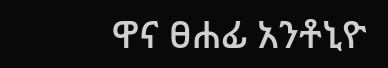ዋና ፀሐፊ አንቶኒዮ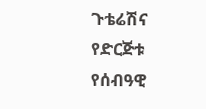ጉቴሬሽና የድርጅቱ የሰብዓዊ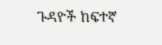ጉዳዮች ከፍተኛ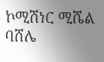ኮሚሽነር ሚሼል ባሸሌ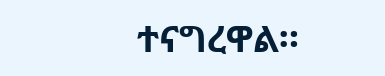ተናግረዋል።